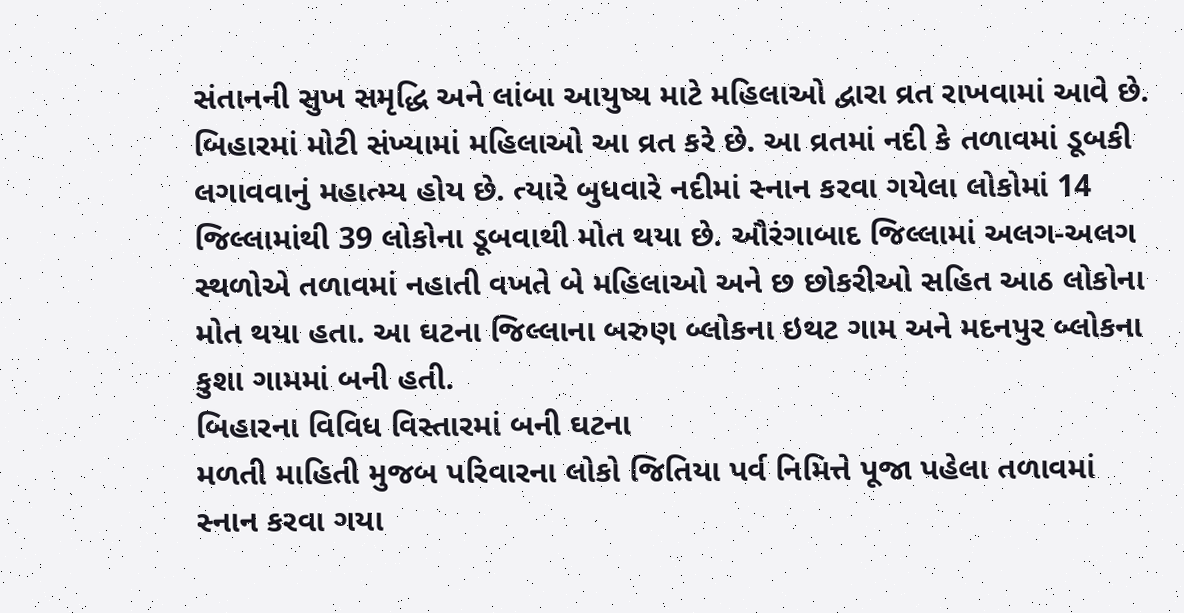સંતાનની સુખ સમૃદ્ધિ અને લાંબા આયુષ્ય માટે મહિલાઓ દ્વારા વ્રત રાખવામાં આવે છે. બિહારમાં મોટી સંખ્યામાં મહિલાઓ આ વ્રત કરે છે. આ વ્રતમાં નદી કે તળાવમાં ડૂબકી લગાવવાનું મહાત્મ્ય હોય છે. ત્યારે બુધવારે નદીમાં સ્નાન કરવા ગયેલા લોકોમાં 14 જિલ્લામાંથી 39 લોકોના ડૂબવાથી મોત થયા છે. ઔરંગાબાદ જિલ્લામાં અલગ-અલગ સ્થળોએ તળાવમાં નહાતી વખતે બે મહિલાઓ અને છ છોકરીઓ સહિત આઠ લોકોના મોત થયા હતા. આ ઘટના જિલ્લાના બરુણ બ્લોકના ઇથટ ગામ અને મદનપુર બ્લોકના કુશા ગામમાં બની હતી.
બિહારના વિવિધ વિસ્તારમાં બની ઘટના
મળતી માહિતી મુજબ પરિવારના લોકો જિતિયા પર્વ નિમિત્તે પૂજા પહેલા તળાવમાં સ્નાન કરવા ગયા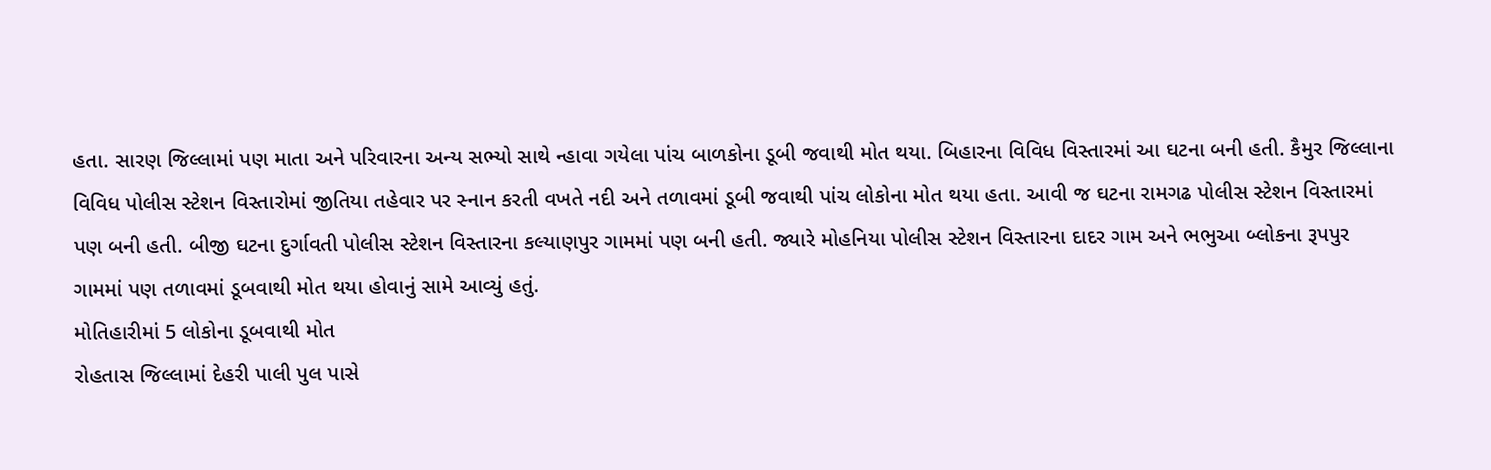હતા. સારણ જિલ્લામાં પણ માતા અને પરિવારના અન્ય સભ્યો સાથે ન્હાવા ગયેલા પાંચ બાળકોના ડૂબી જવાથી મોત થયા. બિહારના વિવિધ વિસ્તારમાં આ ઘટના બની હતી. કૈમુર જિલ્લાના વિવિધ પોલીસ સ્ટેશન વિસ્તારોમાં જીતિયા તહેવાર પર સ્નાન કરતી વખતે નદી અને તળાવમાં ડૂબી જવાથી પાંચ લોકોના મોત થયા હતા. આવી જ ઘટના રામગઢ પોલીસ સ્ટેશન વિસ્તારમાં પણ બની હતી. બીજી ઘટના દુર્ગાવતી પોલીસ સ્ટેશન વિસ્તારના કલ્યાણપુર ગામમાં પણ બની હતી. જ્યારે મોહનિયા પોલીસ સ્ટેશન વિસ્તારના દાદર ગામ અને ભભુઆ બ્લોકના રૂપપુર ગામમાં પણ તળાવમાં ડૂબવાથી મોત થયા હોવાનું સામે આવ્યું હતું.
મોતિહારીમાં 5 લોકોના ડૂબવાથી મોત
રોહતાસ જિલ્લામાં દેહરી પાલી પુલ પાસે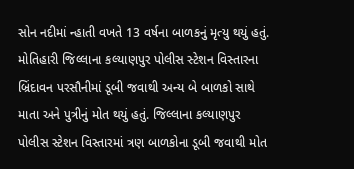સોન નદીમાં ન્હાતી વખતે 13 વર્ષના બાળકનું મૃત્યુ થયું હતું. મોતિહારી જિલ્લાના કલ્યાણપુર પોલીસ સ્ટેશન વિસ્તારના બ્રિંદાવન પરસૌનીમાં ડૂબી જવાથી અન્ય બે બાળકો સાથે માતા અને પુત્રીનું મોત થયું હતું. જિલ્લાના કલ્યાણપુર પોલીસ સ્ટેશન વિસ્તારમાં ત્રણ બાળકોના ડૂબી જવાથી મોત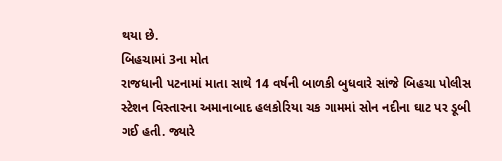થયા છે.
બિહચામાં 3ના મોત
રાજધાની પટનામાં માતા સાથે 14 વર્ષની બાળકી બુધવારે સાંજે બિહચા પોલીસ સ્ટેશન વિસ્તારના અમાનાબાદ હલકોરિયા ચક ગામમાં સોન નદીના ઘાટ પર ડૂબી ગઈ હતી. જ્યારે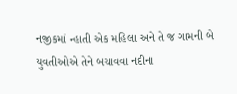નજીકમાં ન્હાતી એક મહિલા અને તે જ ગામની બે યુવતીઓએ તેને બચાવવા નદીના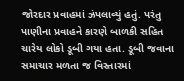જોરદાર પ્રવાહમાં ઝંપલાવ્યું હતું. પરંતુ પાણીના પ્રવાહને કારણે બાળકી સહિત ચારેય લોકો ડૂબી ગયા હતા. ડૂબી જવાના સમાચાર મળતા જ વિસ્તારમાં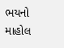ભયનો માહોલ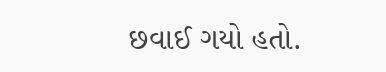છવાઈ ગયો હતો.